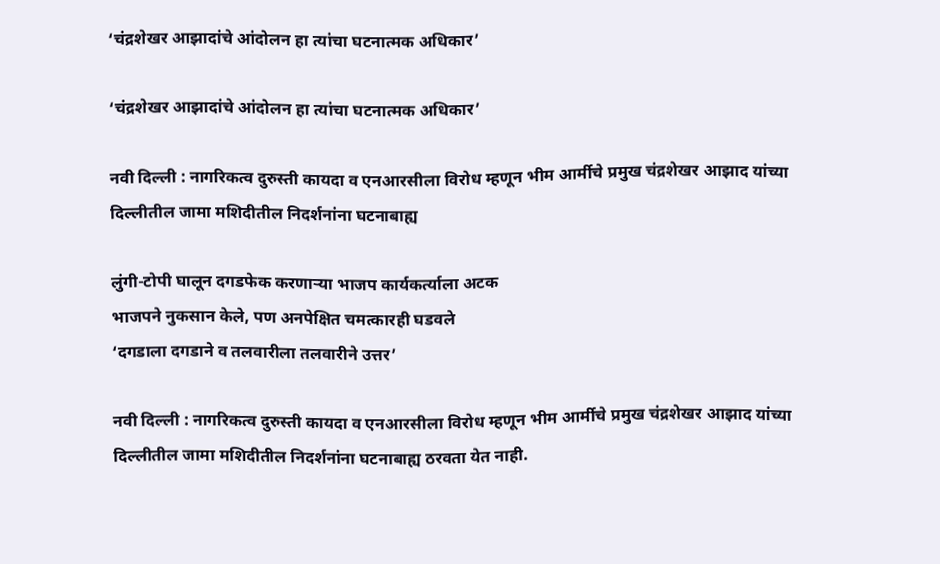‘चंद्रशेखर आझादांचे आंदोलन हा त्यांचा घटनात्मक अधिकार’

‘चंद्रशेखर आझादांचे आंदोलन हा त्यांचा घटनात्मक अधिकार’

नवी दिल्ली : नागरिकत्व दुरुस्ती कायदा व एनआरसीला विरोध म्हणून भीम आर्मीचे प्रमुख चंद्रशेखर आझाद यांच्या दिल्लीतील जामा मशिदीतील निदर्शनांना घटनाबाह्य

लुंगी-टोपी घालून दगडफेक करणाऱ्या भाजप कार्यकर्त्याला अटक
भाजपने नुकसान केले, पण अनपेक्षित चमत्कारही घडवले
‘दगडाला दगडाने व तलवारीला तलवारीने उत्तर’

नवी दिल्ली : नागरिकत्व दुरुस्ती कायदा व एनआरसीला विरोध म्हणून भीम आर्मीचे प्रमुख चंद्रशेखर आझाद यांच्या दिल्लीतील जामा मशिदीतील निदर्शनांना घटनाबाह्य ठरवता येत नाही.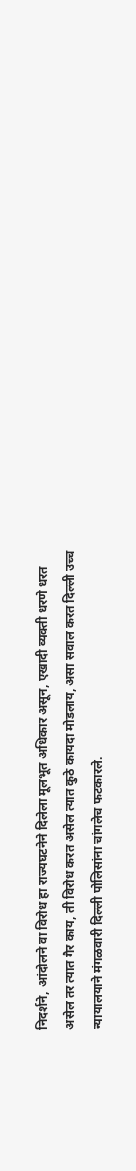निदर्शने, आंदोलने वा विरोध हा राज्यघटनेने दिलेला मूलभूत अधिकार असून, एखादी व्यक्ती धरणे धरत असेल तर त्यात गैर काय, ती विरोध करत असेल त्यात कुठे कायदा मोडलाय, असा सवाल करत दिल्ली उच्च न्यायालयाने मंगळवारी दिल्ली पोलिसांना चांगलेच फटकारले.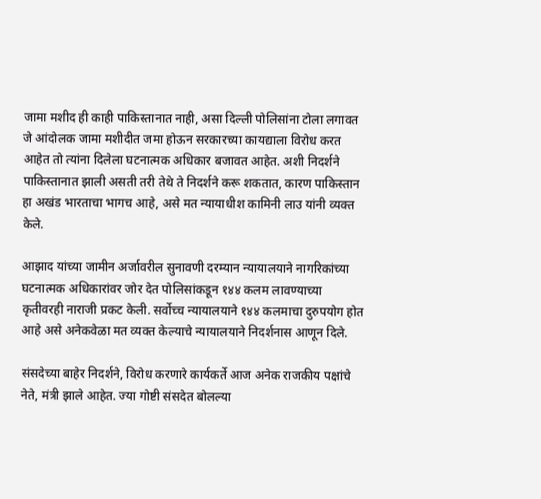जामा मशीद ही काही पाकिस्तानात नाही, असा दिल्ली पोलिसांना टोला लगावत जे आंदोलक जामा मशीदीत जमा होऊन सरकारच्या कायद्याला विरोध करत आहेत तो त्यांना दिलेला घटनात्मक अधिकार बजावत आहेत. अशी निदर्शने पाकिस्तानात झाली असती तरी तेथे ते निदर्शने करू शकतात, कारण पाकिस्तान हा अखंड भारताचा भागच आहे, असे मत न्यायाधीश कामिनी लाउ यांनी व्यक्त केले.

आझाद यांच्या जामीन अर्जावरील सुनावणी दरम्यान न्यायालयाने नागरिकांच्या घटनात्मक अधिकारांवर जोर देत पोलिसांकडून १४४ कलम लावण्याच्या कृतीवरही नाराजी प्रकट केली. सर्वोच्च न्यायालयाने १४४ कलमाचा दुरुपयोग होत आहे असे अनेकवेळा मत व्यक्त केल्याचे न्यायालयाने निदर्शनास आणून दिले.

संसदेच्या बाहेर निदर्शने, विरोध करणारे कार्यकर्ते आज अनेक राजकीय पक्षांचे नेते, मंत्री झाले आहेत. ज्या गोष्टी संसदेत बोलल्या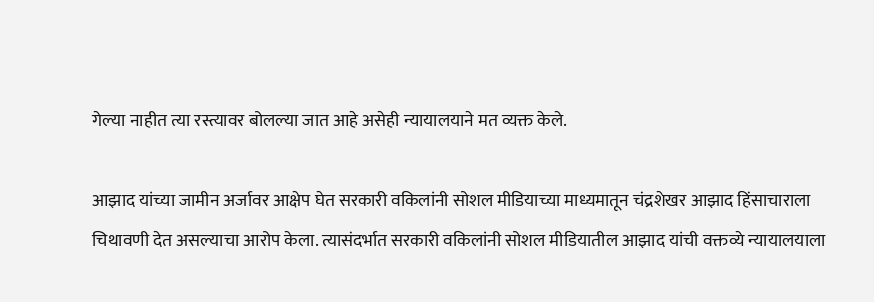गेल्या नाहीत त्या रस्त्यावर बोलल्या जात आहे असेही न्यायालयाने मत व्यक्त केले.

आझाद यांच्या जामीन अर्जावर आक्षेप घेत सरकारी वकिलांनी सोशल मीडियाच्या माध्यमातून चंद्रशेखर आझाद हिंसाचाराला चिथावणी देत असल्याचा आरोप केला. त्यासंदर्भात सरकारी वकिलांनी सोशल मीडियातील आझाद यांची वक्तव्ये न्यायालयाला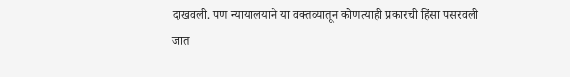दाखवली. पण न्यायालयाने या वक्तव्यातून कोणत्याही प्रकारची हिंसा पसरवली जात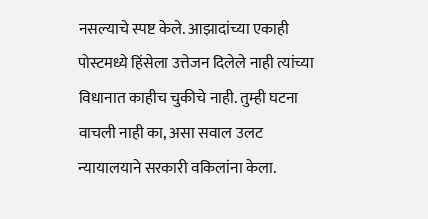नसल्याचे स्पष्ट केले. आझादांच्या एकाही पोस्टमध्ये हिंसेला उत्तेजन दिलेले नाही त्यांच्या विधानात काहीच चुकीचे नाही. तुम्ही घटना वाचली नाही का, असा सवाल उलट न्यायालयाने सरकारी वकिलांना केला.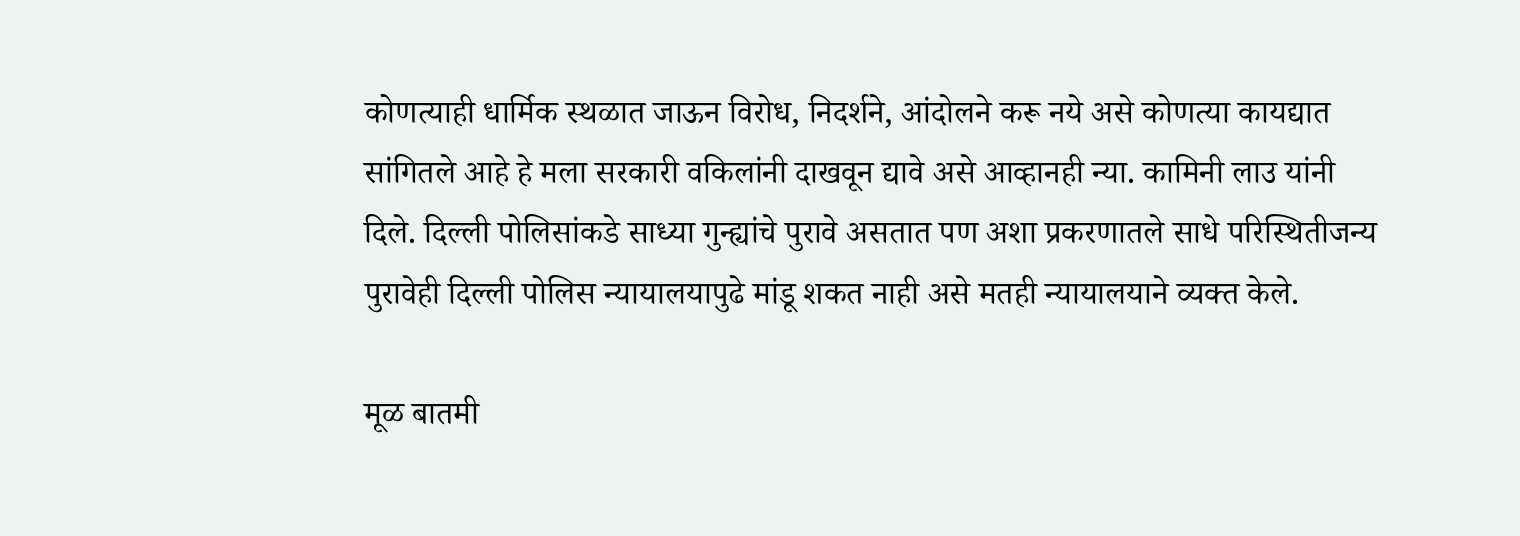कोणत्याही धार्मिक स्थळात जाऊन विरोध, निदर्शने, आंदोलने करू नये असे कोणत्या कायद्यात सांगितले आहे हे मला सरकारी वकिलांनी दाखवून द्यावे असे आव्हानही न्या. कामिनी लाउ यांनी दिले. दिल्ली पोलिसांकडे साध्या गुन्ह्यांचे पुरावे असतात पण अशा प्रकरणातले साधे परिस्थितीजन्य पुरावेही दिल्ली पोलिस न्यायालयापुढे मांडू शकत नाही असे मतही न्यायालयाने व्यक्त केले.

मूळ बातमी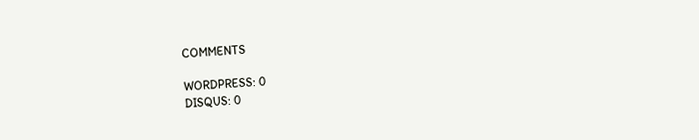COMMENTS

WORDPRESS: 0
DISQUS: 0